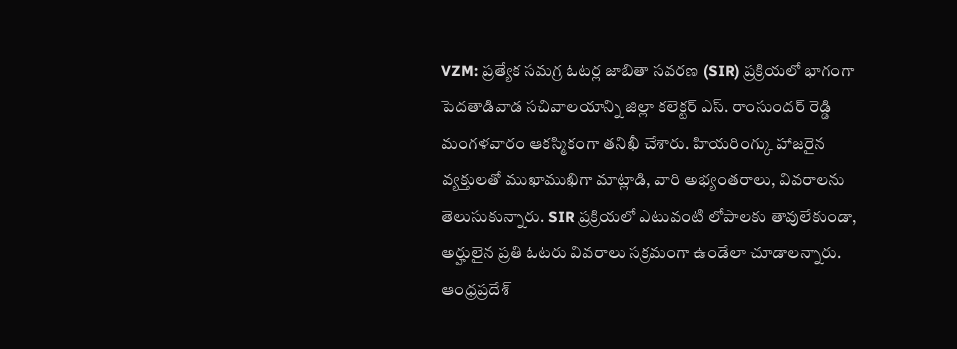VZM: ప్రత్యేక సమగ్ర ఓటర్ల జాబితా సవరణ (SIR) ప్రక్రియలో భాగంగా పెదతాడివాడ సచివాలయాన్ని జిల్లా కలెక్టర్ ఎస్. రాంసుందర్ రెడ్డి మంగళవారం ఆకస్మికంగా తనిఖీ చేశారు. హియరింగ్కు హాజరైన వ్యక్తులతో ముఖాముఖిగా మాట్లాడి, వారి అభ్యంతరాలు, వివరాలను తెలుసుకున్నారు. SIR ప్రక్రియలో ఎటువంటి లోపాలకు తావులేకుండా, అర్హులైన ప్రతి ఓటరు వివరాలు సక్రమంగా ఉండేలా చూడాలన్నారు.
ఆంధ్రప్రదేశ్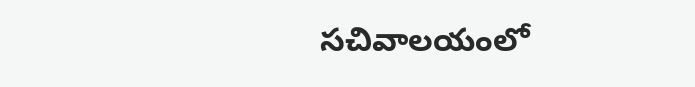సచివాలయంలో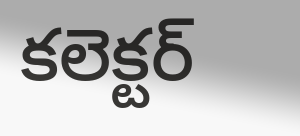కలెక్టర్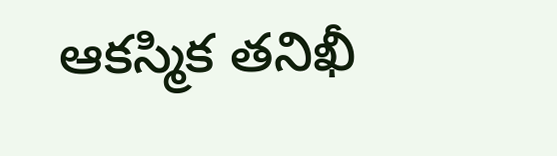ఆకస్మిక తనిఖీ